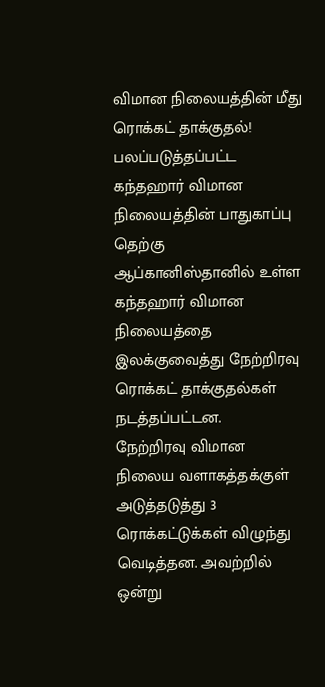விமான நிலையத்தின் மீது ரொக்கட் தாக்குதல்! பலப்படுத்தப்பட்ட கந்தஹார் விமான நிலையத்தின் பாதுகாப்பு
தெற்கு ஆப்கானிஸ்தானில் உள்ள கந்தஹார் விமான நிலையத்தை இலக்குவைத்து நேற்றிரவு ரொக்கட் தாக்குதல்கள் நடத்தப்பட்டன.
நேற்றிரவு விமான நிலைய வளாகத்தக்குள் அடுத்தடுத்து 3 ரொக்கட்டுக்கள் விழுந்து வெடித்தன. அவற்றில் ஒன்று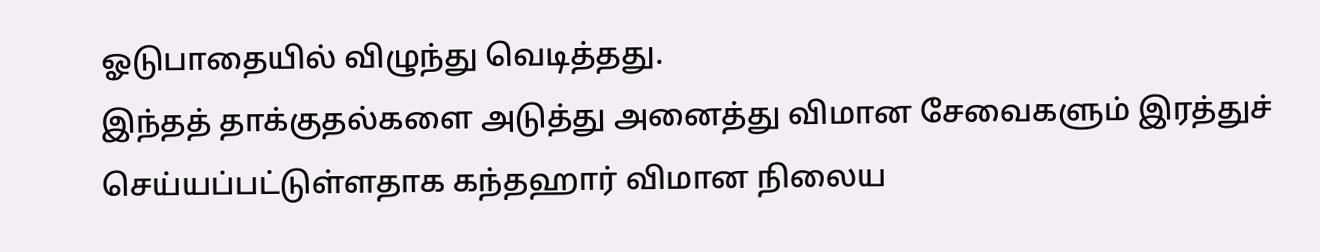ஓடுபாதையில் விழுந்து வெடித்தது.
இந்தத் தாக்குதல்களை அடுத்து அனைத்து விமான சேவைகளும் இரத்துச் செய்யப்பட்டுள்ளதாக கந்தஹார் விமான நிலைய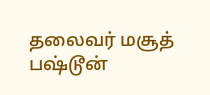தலைவர் மசூத் பஷ்டூன்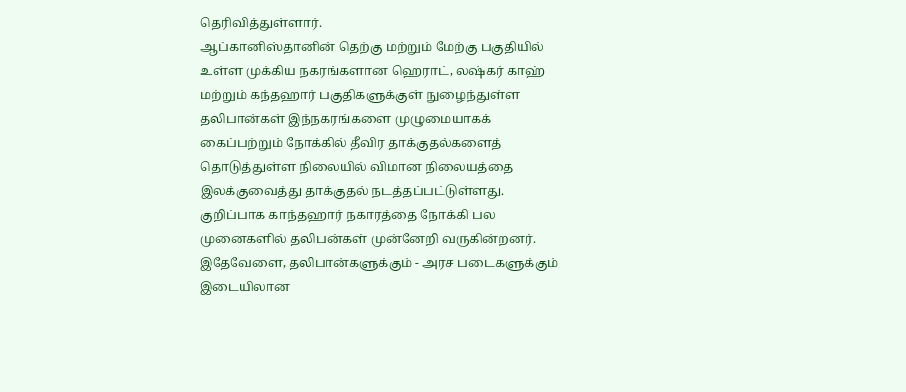தெரிவித்துள்ளார்.
ஆப்கானிஸ்தானின் தெற்கு மற்றும் மேற்கு பகுதியில் உள்ள முக்கிய நகரங்களான ஹெராட், லஷ்கர் காஹ் மற்றும் கந்தஹார் பகுதிகளுக்குள் நுழைந்துள்ள தலிபான்கள் இந்நகரங்களை முழுமையாகக் கைப்பற்றும் நோக்கில் தீவிர தாக்குதல்களைத் தொடுத்துள்ள நிலையில் விமான நிலையத்தை இலக்குவைத்து தாக்குதல் நடத்தப்பட்டுள்ளது.
குறிப்பாக காந்தஹார் நகாரத்தை நோக்கி பல முனைகளில் தலிபன்கள் முன்னேறி வருகின்றனர்.
இதேவேளை, தலிபான்களுக்கும் - அரச படைகளுக்கும் இடையிலான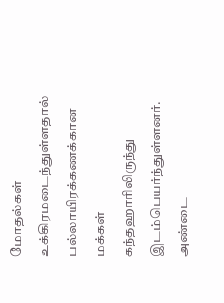மோதல்கள் உக்கிரமடைந்துள்ளதால் பல்லாயிரக்கணக்கான மக்கள் கந்தஹாரிலிருந்து இடம்பெயர்ந்துள்ளனர்.
அண்டை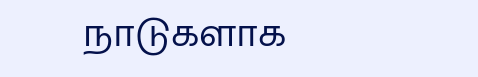நாடுகளாக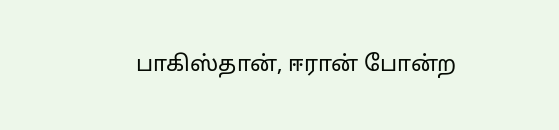பாகிஸ்தான், ஈரான் போன்ற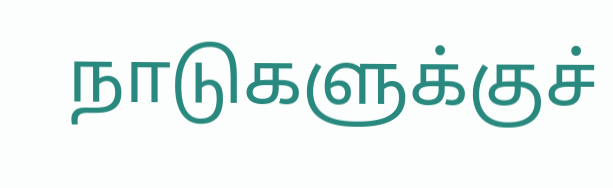நாடுகளுக்குச்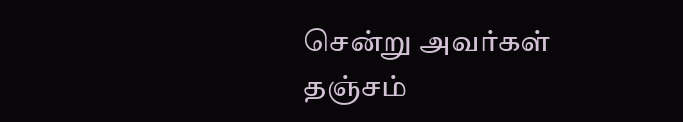சென்று அவர்கள் தஞ்சம்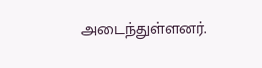அடைந்துள்ளனர்.